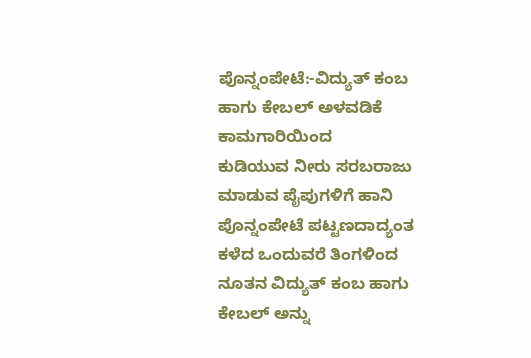ಪೊನ್ನಂಪೇಟೆ:-ವಿದ್ಯುತ್ ಕಂಬ ಹಾಗು ಕೇಬಲ್ ಅಳವಡಿಕೆ ಕಾಮಗಾರಿಯಿಂದ
ಕುಡಿಯುವ ನೀರು ಸರಬರಾಜು ಮಾಡುವ ಪೈಪುಗಳಿಗೆ ಹಾನಿ
ಪೊನ್ನಂಪೇಟೆ ಪಟ್ಟಣದಾದ್ಯಂತ ಕಳೆದ ಒಂದುವರೆ ತಿಂಗಳಿಂದ ನೂತನ ವಿದ್ಯುತ್ ಕಂಬ ಹಾಗು ಕೇಬಲ್ ಅನ್ನು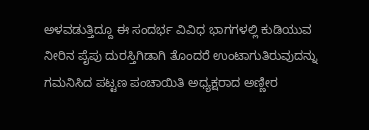ಅಳವಡುತ್ತಿದ್ದೂ ಈ ಸಂದರ್ಭ ವಿವಿಧ ಭಾಗಗಳಲ್ಲಿ ಕುಡಿಯುವ ನೀರಿನ ಪೈಪು ದುರಸ್ತಿಗಿಡಾಗಿ ತೊಂದರೆ ಉಂಟಾಗುತಿರುವುದನ್ನು ಗಮನಿಸಿದ ಪಟ್ಟಣ ಪಂಚಾಯಿತಿ ಅಧ್ಯಕ್ಷರಾದ ಅಣ್ಣೀರ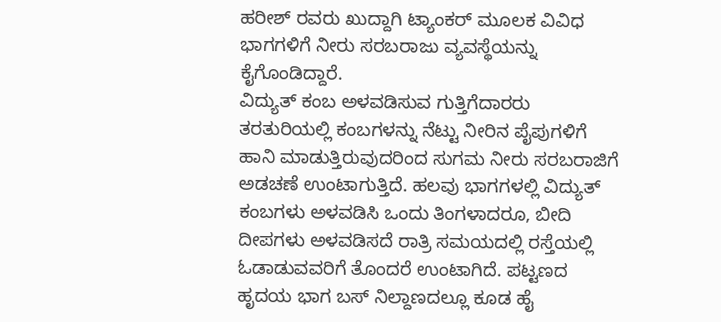ಹರೀಶ್ ರವರು ಖುದ್ದಾಗಿ ಟ್ಯಾಂಕರ್ ಮೂಲಕ ವಿವಿಧ ಭಾಗಗಳಿಗೆ ನೀರು ಸರಬರಾಜು ವ್ಯವಸ್ಥೆಯನ್ನು ಕೈಗೊಂಡಿದ್ದಾರೆ.
ವಿದ್ಯುತ್ ಕಂಬ ಅಳವಡಿಸುವ ಗುತ್ತಿಗೆದಾರರು ತರತುರಿಯಲ್ಲಿ ಕಂಬಗಳನ್ನು ನೆಟ್ಟು ನೀರಿನ ಪೈಪುಗಳಿಗೆ ಹಾನಿ ಮಾಡುತ್ತಿರುವುದರಿಂದ ಸುಗಮ ನೀರು ಸರಬರಾಜಿಗೆ ಅಡಚಣೆ ಉಂಟಾಗುತ್ತಿದೆ. ಹಲವು ಭಾಗಗಳಲ್ಲಿ ವಿದ್ಯುತ್ ಕಂಬಗಳು ಅಳವಡಿಸಿ ಒಂದು ತಿಂಗಳಾದರೂ, ಬೀದಿ ದೀಪಗಳು ಅಳವಡಿಸದೆ ರಾತ್ರಿ ಸಮಯದಲ್ಲಿ ರಸ್ತೆಯಲ್ಲಿ ಓಡಾಡುವವರಿಗೆ ತೊಂದರೆ ಉಂಟಾಗಿದೆ. ಪಟ್ಟಣದ ಹೃದಯ ಭಾಗ ಬಸ್ ನಿಲ್ದಾಣದಲ್ಲೂ ಕೂಡ ಹೈ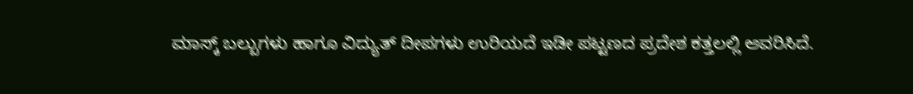ಮಾಸ್ಕ್ ಬಲ್ಬುಗಳು ಹಾಗೂ ವಿದ್ಯುತ್ ದೀಪಗಳು ಉರಿಯದೆ ಇಡೀ ಪಟ್ಟಣದ ಪ್ರದೇಶ ಕತ್ತಲಲ್ಲಿ ಆವರಿಸಿದೆ.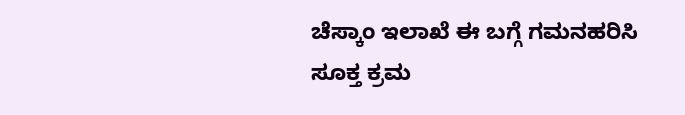ಚೆಸ್ಕಾಂ ಇಲಾಖೆ ಈ ಬಗ್ಗೆ ಗಮನಹರಿಸಿ ಸೂಕ್ತ ಕ್ರಮ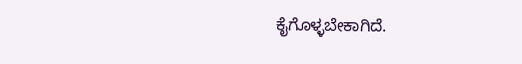ಕೈಗೊಳ್ಳಬೇಕಾಗಿದೆ.